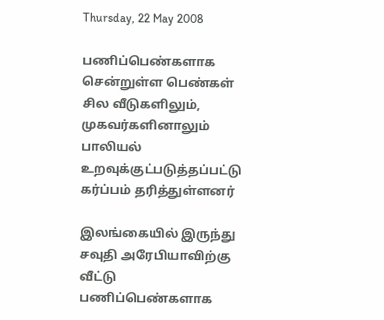Thursday, 22 May 2008

பணிப்பெண்களாக சென்றுள்ள பெண்கள் சில வீடுகளிலும், முகவர்களினாலும் பாலியல் உறவுக்குட்படுத்தப்பட்டு கர்ப்பம் தரித்துள்ளனர்

இலங்கையில் இருந்து சவுதி அரேபியாவிற்கு வீட்டு பணிப்பெண்களாக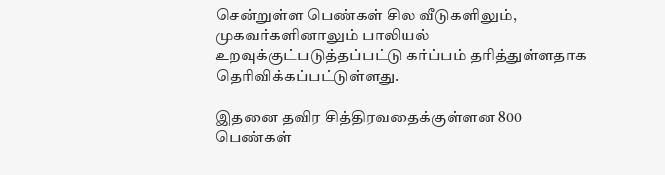சென்றுள்ள பெண்கள் சில வீடுகளிலும், முகவர்களினாலும் பாலியல் உறவுக்குட்படுத்தப்பட்டு கர்ப்பம் தரித்துள்ளதாக தெரிவிக்கப்பட்டுள்ளது.

இதனை தவிர சித்திரவதைக்குள்ளன 800 பெண்கள்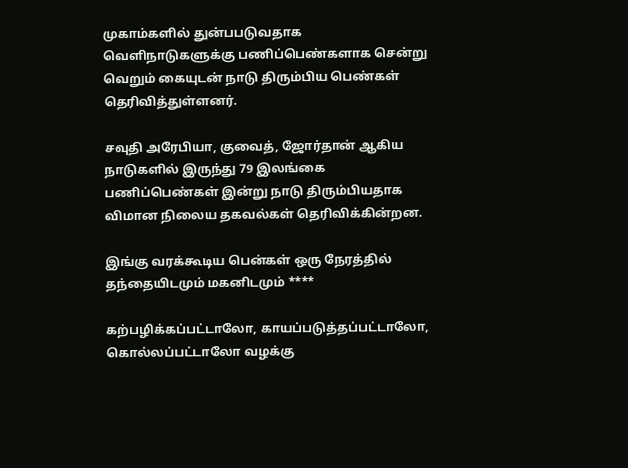முகாம்களில் துன்பபடுவதாக வெளிநாடுகளுக்கு பணிப்பெண்களாக சென்று வெறும் கையுடன் நாடு திரும்பிய பெண்கள் தெரிவித்துள்ளனர்.

சவுதி அரேபியா, குவைத், ஜோர்தான் ஆகிய நாடுகளில் இருந்து 79 இலங்கை பணிப்பெண்கள் இன்று நாடு திரும்பியதாக விமான நிலைய தகவல்கள் தெரிவிக்கின்றன.

இங்கு வரக்கூடிய பென்கள் ஒரு நேரத்தில் தந்தையிடமும் மகனிடமும் ****

கற்பழிக்கப்பட்டாலோ, காயப்படுத்தப்பட்டாலோ, கொல்லப்பட்டாலோ வழக்கு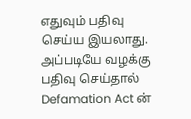எதுவும் பதிவு செய்ய இயலாது. அப்படியே வழக்கு பதிவு செய்தால் Defamation Act ன்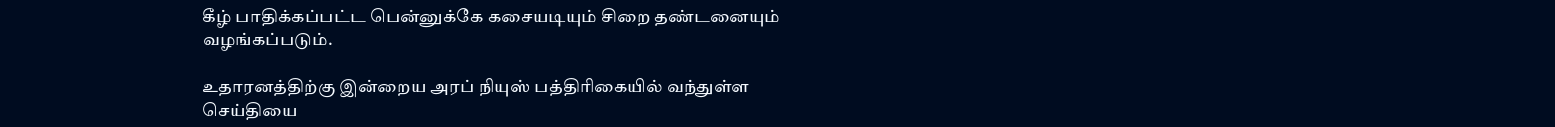கீழ் பாதிக்கப்பட்ட பென்னுக்கே கசையடியும் சிறை தண்டனையும் வழங்கப்படும்.

உதாரனத்திற்கு இன்றைய அரப் நியுஸ் பத்திரிகையில் வந்துள்ள செய்தியை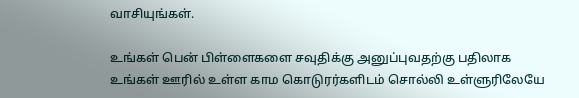வாசியுங்கள்.

உங்கள் பென் பிள்ளைகளை சவுதிக்கு அனுப்புவதற்கு பதிலாக உங்கள் ஊரில் உள்ள காம கொடுரர்களிடம் சொல்லி உள்ளுரிலேயே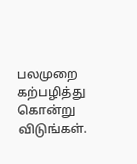பலமுறை கற்பழித்து கொன்று விடுங்கள்.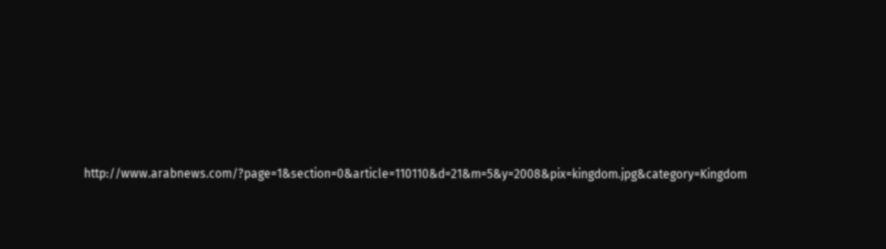http://www.arabnews.com/?page=1&section=0&article=110110&d=21&m=5&y=2008&pix=kingdom.jpg&category=Kingdom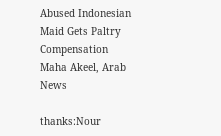Abused Indonesian Maid Gets Paltry Compensation
Maha Akeel, Arab News

thanks:Nour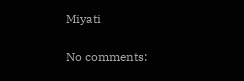Miyati

No comments: